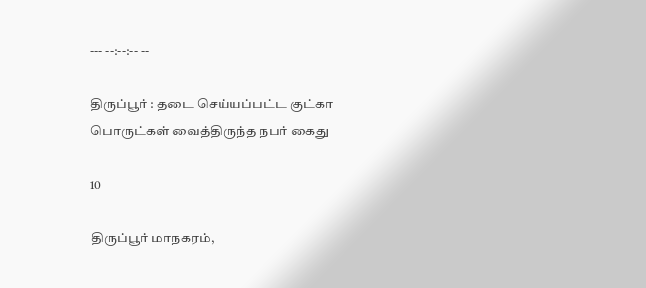--- --:--:-- --

திருப்பூர் : தடை செய்யப்பட்ட குட்கா பொருட்கள் வைத்திருந்த நபர் கைது

10

திருப்பூர் மாநகரம்,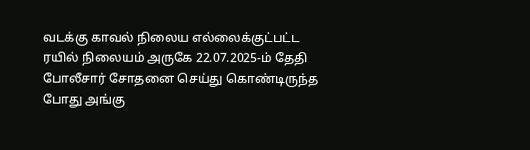வடக்கு காவல் நிலைய எல்லைக்குட்பட்ட ரயில் நிலையம் அருகே 22.07.2025-ம் தேதி போலீசார் சோதனை செய்து கொண்டிருந்த போது அங்கு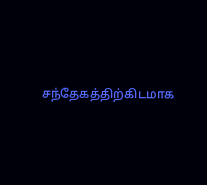சந்தேகத்திற்கிடமாக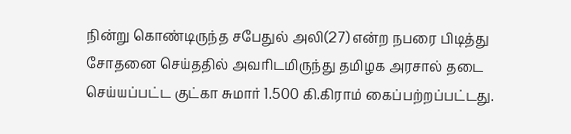நின்று கொண்டிருந்த சபேதுல் அலி(27) என்ற நபரை பிடித்து சோதனை செய்ததில் அவரிடமிருந்து தமிழக அரசால் தடை செய்யப்பட்ட குட்கா சுமார் 1.500 கி.கிராம் கைப்பற்றப்பட்டது.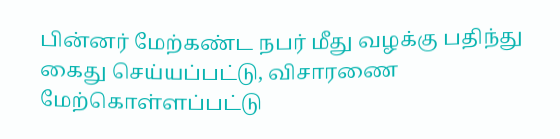பின்னர் மேற்கண்ட நபர் மீது வழக்கு பதிந்து கைது செய்யப்பட்டு, விசாரணை மேற்கொள்ளப்பட்டு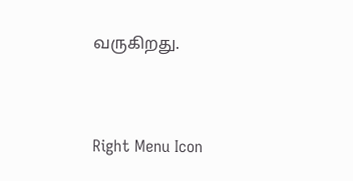வருகிறது.



Right Menu Icon